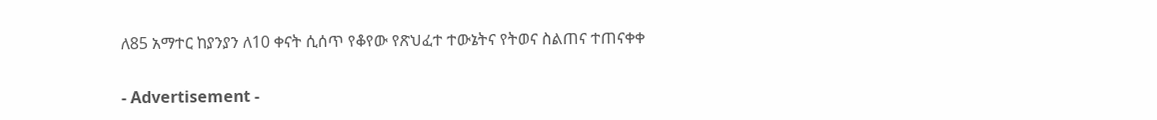ለ85 አማተር ከያንያን ለ10 ቀናት ሲሰጥ የቆየው የጽህፈተ ተውኔትና የትወና ስልጠና ተጠናቀቀ

- Advertisement -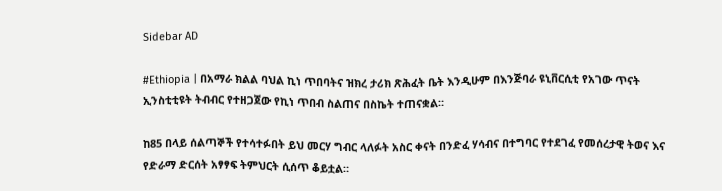Sidebar AD

#Ethiopia | በአማራ ክልል ባህል ኪነ ጥበባትና ዝክረ ታሪክ ጽሕፈት ቤት እንዲሁም በእንጅባራ ዩኒቨርሲቲ የአገው ጥናት ኢንስቲቲዩት ትብብር የተዘጋጀው የኪነ ጥበብ ስልጠና በስኬት ተጠናቋል።

ከ85 በላይ ሰልጣኞች የተሳተፉበት ይህ መርሃ ግብር ላለፉት አስር ቀናት በንድፈ ሃሳብና በተግባር የተደገፈ የመሰረታዊ ትወና እና የድራማ ድርሰት አፃፃፍ ትምህርት ሲሰጥ ቆይቷል።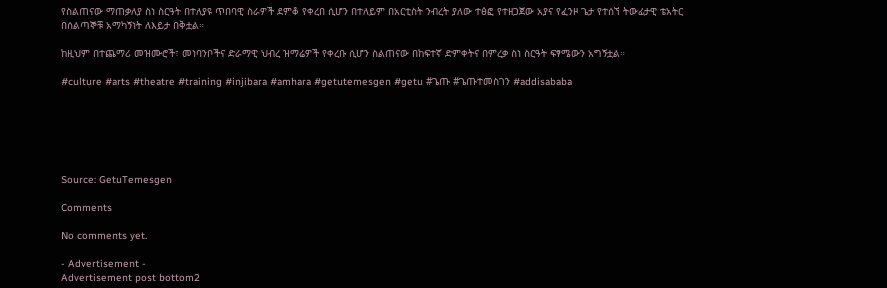የስልጠናው ማጠቃለያ ስነ ስርዓት በተለያዩ ጥበባዊ ስራዎች ደምቆ የቀረበ ሲሆን በተለይም በአርቲስት ንብረት ያለው ተፅፎ የተዘጋጀው አያና የፈንዞ ጌታ የተሰኘ ትውፊታዊ ቴአትር በሰልጣኞቹ አማካኝነት ለእይታ በቅቷል።

ከዚህም በተጨማሪ መዝሙሮች፣ መነባንቦችና ድራማዊ ህብረ ዝማሬዎች የቀረቡ ሲሆን ስልጠናው በከፍተኛ ድምቀትና በምረቃ ስነ ስርዓት ፍፃሜውን አግኝቷል።

#culture #arts #theatre #training #injibara #amhara #getutemesgen #getu #ጌጡ #ጌጡተመስገን #addisababa






Source: GetuTemesgen

Comments

No comments yet.

- Advertisement -
Advertisement post bottom2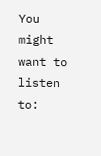You might want to listen to: